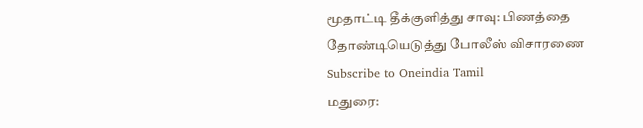மூதாட்டி தீக்குளித்து சாவு: பிணத்தை தோண்டியெடுத்து போலீஸ் விசாரணை
Subscribe to Oneindia Tamil
மதுரை: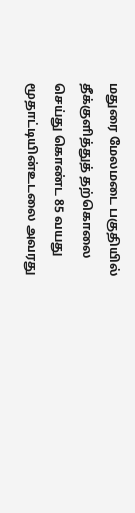மதுரை மேலமடை பகுதியில் தீக்குளித்துத் தற்கொலை செய்து கொண்ட 85 வயது மூதாட்டியின்உடலை அவரது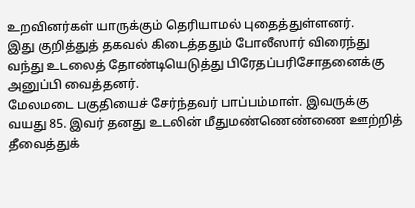உறவினர்கள் யாருக்கும் தெரியாமல் புதைத்துள்ளனர்.
இது குறித்துத் தகவல் கிடைத்ததும் போலீஸார் விரைந்து வந்து உடலைத் தோண்டியெடுத்து பிரேதப்பரிசோதனைக்கு அனுப்பி வைத்தனர்.
மேலமடை பகுதியைச் சேர்ந்தவர் பாப்பம்மாள். இவருக்கு வயது 85. இவர் தனது உடலின் மீதுமண்ணெண்ணை ஊற்றித் தீவைத்துக்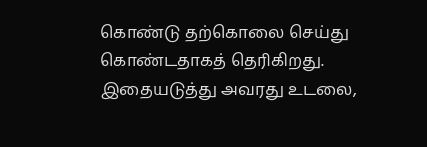கொண்டு தற்கொலை செய்து கொண்டதாகத் தெரிகிறது.
இதையடுத்து அவரது உடலை,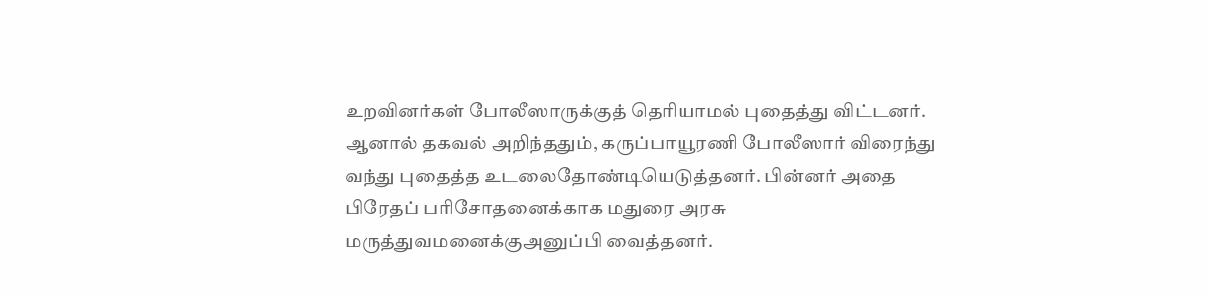உறவினர்கள் போலீஸாருக்குத் தெரியாமல் புதைத்து விட்டனர்.
ஆனால் தகவல் அறிந்ததும், கருப்பாயூரணி போலீஸார் விரைந்து வந்து புதைத்த உடலைதோண்டியெடுத்தனர். பின்னர் அதை பிரேதப் பரிசோதனைக்காக மதுரை அரசு மருத்துவமனைக்குஅனுப்பி வைத்தனர்.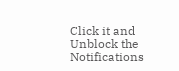Click it and Unblock the Notifications